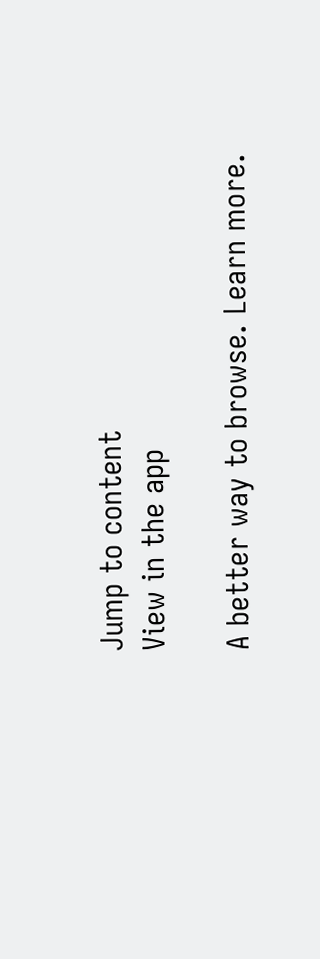Jump to content
View in the app

A better way to browse. Learn more.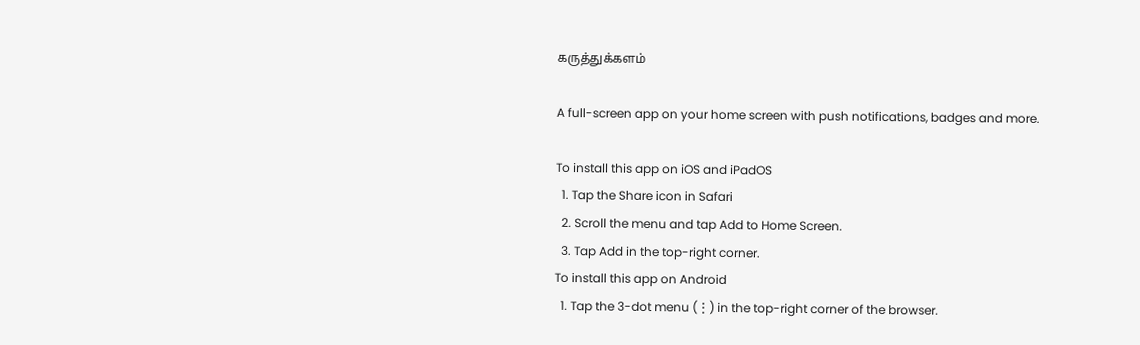கருத்துக்களம்

A full-screen app on your home screen with push notifications, badges and more.

To install this app on iOS and iPadOS
  1. Tap the Share icon in Safari
  2. Scroll the menu and tap Add to Home Screen.
  3. Tap Add in the top-right corner.
To install this app on Android
  1. Tap the 3-dot menu (⋮) in the top-right corner of the browser.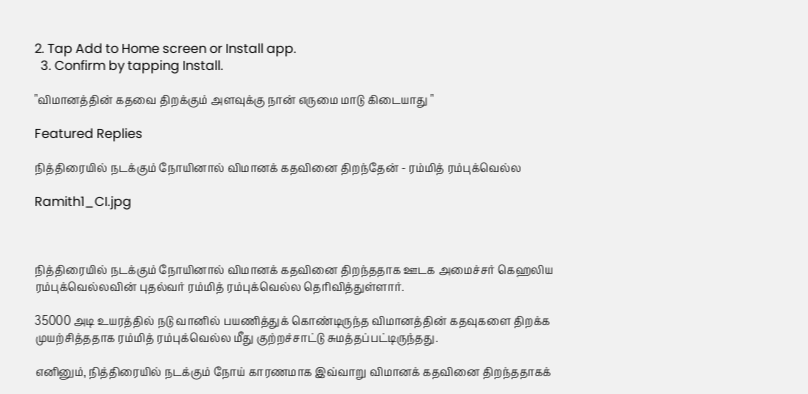2. Tap Add to Home screen or Install app.
  3. Confirm by tapping Install.

"விமானத்தின் கதவை திறக்கும் அளவுக்கு நான் எருமை மாடு கிடையாது "

Featured Replies

நித்திரையில் நடக்கும் நோயினால் விமானக் கதவினை திறந்தேன் - ரம்மித் ரம்புக்வெல்ல

Ramith1_CI.jpg



நித்திரையில் நடக்கும் நோயினால் விமானக் கதவினை திறந்ததாக ஊடக அமைச்சர் கெஹலிய ரம்புக்வெல்லவின் புதல்வர் ரம்மித் ரம்புக்வெல்ல தெரிவித்துள்ளார்.

35000 அடி உயரத்தில் நடு வானில் பயணித்துக் கொண்டிருந்த விமானத்தின் கதவுகளை திறக்க முயற்சித்ததாக ரம்மித் ரம்புக்வெல்ல மீது குற்றச்சாட்டு சுமத்தப்பட்டிருந்தது.

எனினும், நித்திரையில் நடக்கும் நோய் காரணமாக இவ்வாறு விமானக் கதவினை திறந்ததாகக்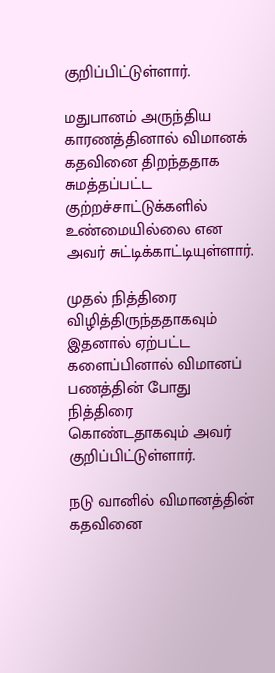குறிப்பிட்டுள்ளார்.

மதுபானம் அருந்திய காரணத்தினால் விமானக் கதவினை திறந்ததாக சுமத்தப்பட்ட குற்றச்சாட்டுக்களில் உண்மையில்லை என அவர் சுட்டிக்காட்டியுள்ளார்.

முதல் நித்திரை விழித்திருந்ததாகவும் இதனால் ஏற்பட்ட களைப்பினால் விமானப் பணத்தின் போது நித்திரை கொண்டதாகவும் அவர் குறிப்பிட்டுள்ளார்.

நடு வானில் விமானத்தின் கதவினை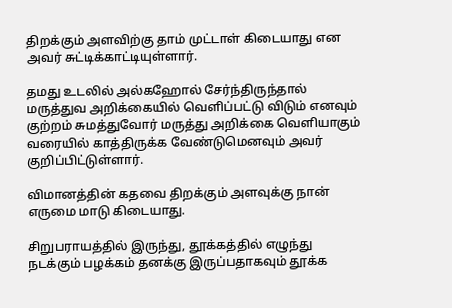திறக்கும் அளவிற்கு தாம் முட்டாள் கிடையாது என அவர் சுட்டிக்காட்டியுள்ளார்.

தமது உடலில் அல்கஹோல் சேர்ந்திருந்தால் மருத்துவ அறிக்கையில் வெளிப்பட்டு விடும் எனவும் குற்றம் சுமத்துவோர் மருத்து அறிக்கை வெளியாகும் வரையில் காத்திருக்க வேண்டுமெனவும் அவர் குறிப்பிட்டுள்ளார்.

விமானத்தின் கதவை திறக்கும் அளவுக்கு நான் எருமை மாடு கிடையாது.

சிறுபராயத்தில் இருந்து, தூக்கத்தில் எழுந்து நடக்கும் பழக்கம் தனக்கு இருப்பதாகவும் தூக்க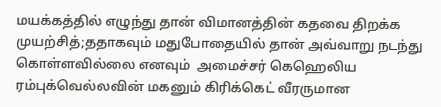மயக்கத்தில் எழுந்து தான் விமானத்தின் கதவை திறக்க முயற்சித்;ததாகவும் மதுபோதையில் தான் அவ்வாறு நடந்து கொள்ளவில்லை எனவும்  அமைச்சர் கெஹெலிய ரம்புக்வெல்லவின் மகனும் கிரிக்கெட் வீரருமான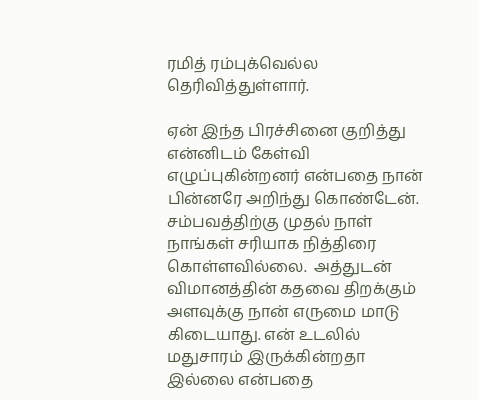ரமித் ரம்புக்வெல்ல தெரிவித்துள்ளார்.

ஏன் இந்த பிரச்சினை குறித்து என்னிடம் கேள்வி எழுப்புகின்றனர் என்பதை நான் பின்னரே அறிந்து கொண்டேன். சம்பவத்திற்கு முதல் நாள் நாங்கள் சரியாக நித்திரை கொள்ளவில்லை.  அத்துடன் விமானத்தின் கதவை திறக்கும் அளவுக்கு நான் எருமை மாடு கிடையாது. என் உடலில் மதுசாரம் இருக்கின்றதா இல்லை என்பதை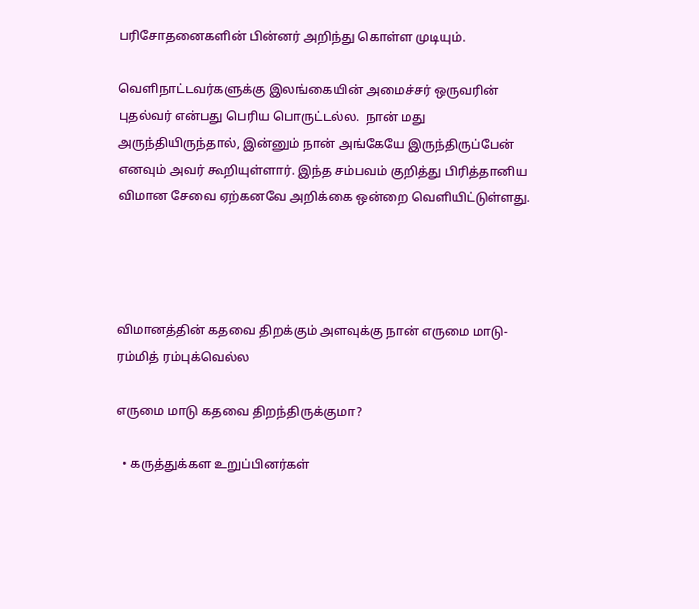பரிசோதனைகளின் பின்னர் அறிந்து கொள்ள முடியும்.

வெளிநாட்டவர்களுக்கு இலங்கையின் அமைச்சர் ஒருவரின் புதல்வர் என்பது பெரிய பொருட்டல்ல.  நான் மது அருந்தியிருந்தால், இன்னும் நான் அங்கேயே இருந்திருப்பேன் எனவும் அவர் கூறியுள்ளார். இந்த சம்பவம் குறித்து பிரித்தானிய விமான சேவை ஏற்கனவே அறிக்கை ஒன்றை வெளியிட்டுள்ளது.




விமானத்தின் கதவை திறக்கும் அளவுக்கு நான் எருமை மாடு- ரம்மித் ரம்புக்வெல்ல

எருமை மாடு கதவை திறந்திருக்குமா?

  • கருத்துக்கள உறுப்பினர்கள்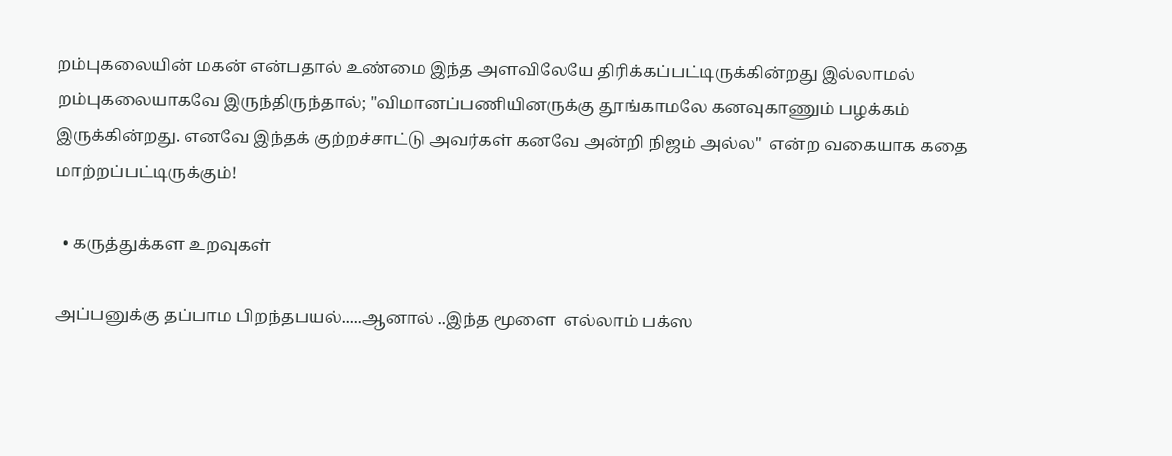றம்புகலையின் மகன் என்பதால் உண்மை இந்த அளவிலேயே திரிக்கப்பட்டிருக்கின்றது இல்லாமல் றம்புகலையாகவே இருந்திருந்தால்; "விமானப்பணியினருக்கு தூங்காமலே கனவுகாணும் பழக்கம் இருக்கின்றது. எனவே இந்தக் குற்றச்சாட்டு அவர்கள் கனவே அன்றி நிஜம் அல்ல"  என்ற வகையாக கதை மாற்றப்பட்டிருக்கும்!

  • கருத்துக்கள உறவுகள்

அப்பனுக்கு தப்பாம பிறந்தபயல்.....ஆனால் ..இந்த மூளை  எல்லாம் பக்ஸ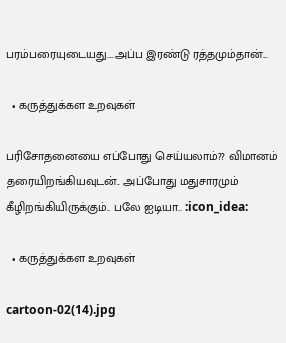பரம்பரையுடையது....அப்ப இரண்டு ரத்தமும்தான்...

  • கருத்துக்கள உறவுகள்

பரிசோதனையை எப்போது செய்யலாம்?? விமானம் தரையிறங்கியவுடன்.. அப்போது மதுசாரமும் கீழிறங்கியிருக்கும்.. பலே ஐடியா.. :icon_idea:

  • கருத்துக்கள உறவுகள்

cartoon-02(14).jpg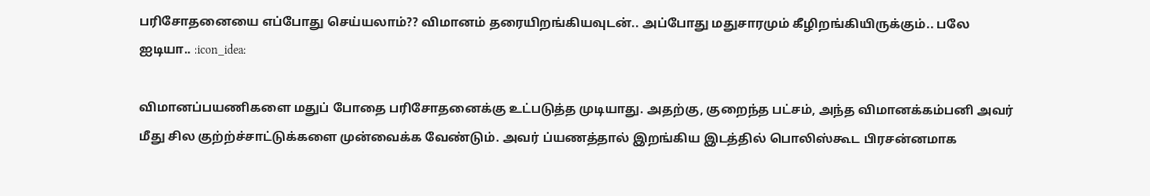பரிசோதனையை எப்போது செய்யலாம்?? விமானம் தரையிறங்கியவுடன்.. அப்போது மதுசாரமும் கீழிறங்கியிருக்கும்.. பலே ஐடியா.. :icon_idea:

விமானப்பயணிகளை மதுப் போதை பரிசோதனைக்கு உட்படுத்த முடியாது. அதற்கு, குறைந்த பட்சம், அந்த விமானக்கம்பனி அவர் மீது சில குற்ற்ச்சாட்டுக்களை முன்வைக்க வேண்டும். அவர் ப்யணத்தால் இறங்கிய இடத்தில் பொலிஸ்கூட பிரசன்னமாக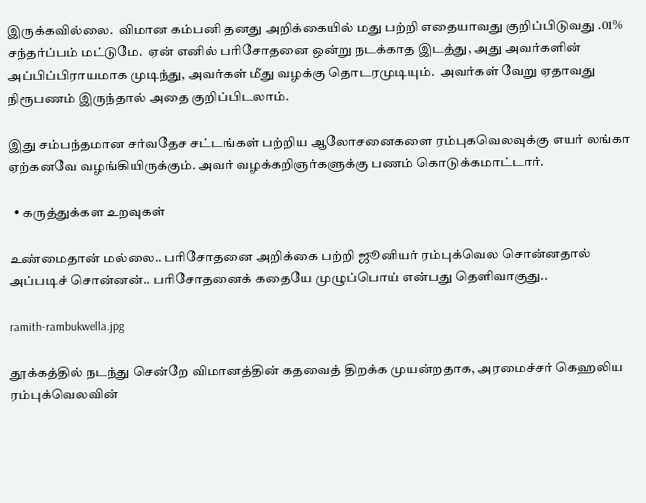இருக்கவில்லை.  விமான கம்பனி தனது அறிக்கையில் மது பற்றி எதையாவது குறிப்பிடுவது .01% சந்தர்ப்பம் மட்டுமே.  ஏன் எனில் பரிசோதனை ஒன்று நடக்காத இடத்து, அது அவர்களின் அப்பிப்பிராயமாக முடிந்து, அவர்கள் மீது வழக்கு தொடரமுடியும்.  அவர்கள் வேறு ஏதாவது நிரூபணம் இருந்தால் அதை குறிப்பிடலாம்.

இது சம்பந்தமான சர்வதேச சட்டங்கள் பற்றிய ஆலோசனைகளை ரம்புகவெலவுக்கு எயர் லங்கா ஏற்கனவே வழங்கியிருக்கும். அவர் வழக்கறிஞர்களுக்கு பணம் கொடுக்கமாட்டார்.

  • கருத்துக்கள உறவுகள்

உண்மைதான் மல்லை.. பரிசோதனை அறிக்கை பற்றி ஜூனியர் ரம்புக்வெல சொன்னதால் அப்படிச் சொன்னன்.. பரிசோதனைக் கதையே முழுப்பொய் என்பது தெளிவாகுது..

ramith-rambukwella.jpg

தூக்கத்தில் நடந்து சென்றே விமானத்தின் கதவைத் திறக்க முயன்றதாக, அரமைச்சர் கெஹலிய ரம்புக்வெலவின்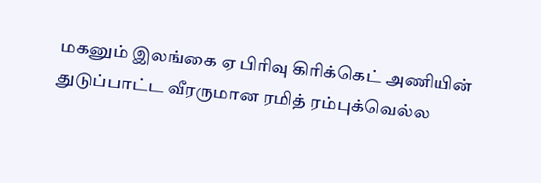மகனும் இலங்கை ஏ பிரிவு கிரிக்கெட் அணியின் துடுப்பாட்ட வீரருமான ரமித் ரம்புக்வெல்ல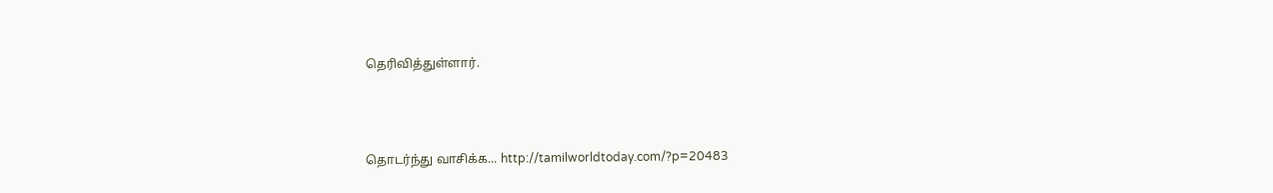தெரிவித்துள்ளார்.



தொடர்ந்து வாசிக்க... http://tamilworldtoday.com/?p=20483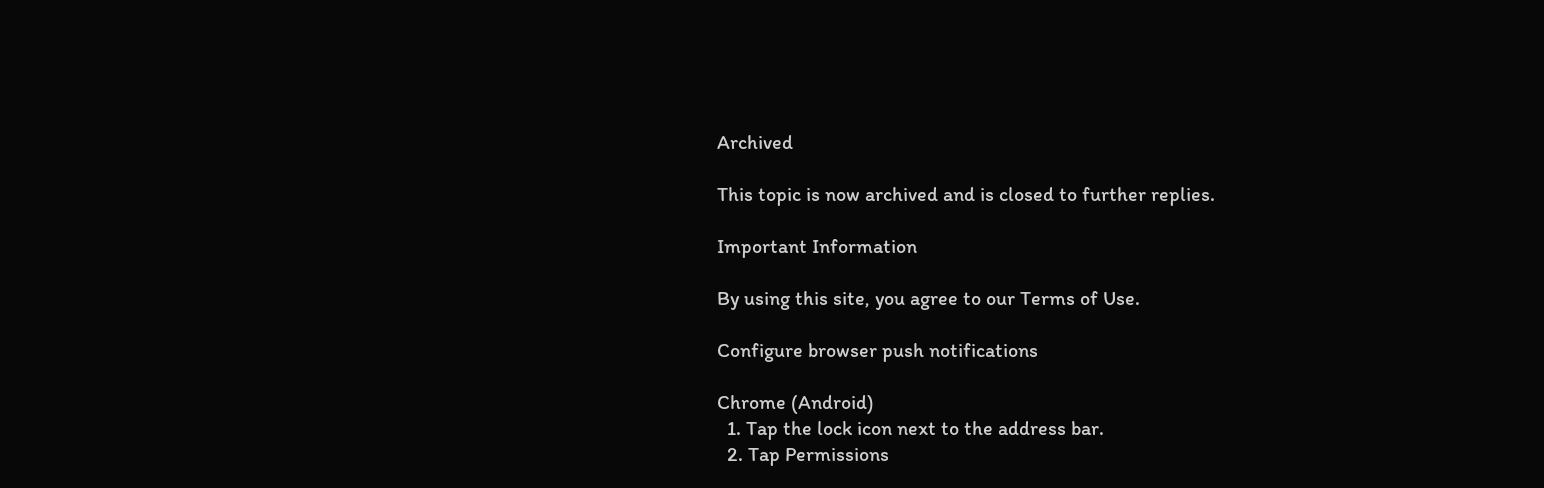Archived

This topic is now archived and is closed to further replies.

Important Information

By using this site, you agree to our Terms of Use.

Configure browser push notifications

Chrome (Android)
  1. Tap the lock icon next to the address bar.
  2. Tap Permissions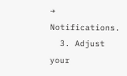→ Notifications.
  3. Adjust your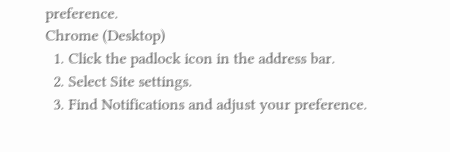preference.
Chrome (Desktop)
  1. Click the padlock icon in the address bar.
  2. Select Site settings.
  3. Find Notifications and adjust your preference.